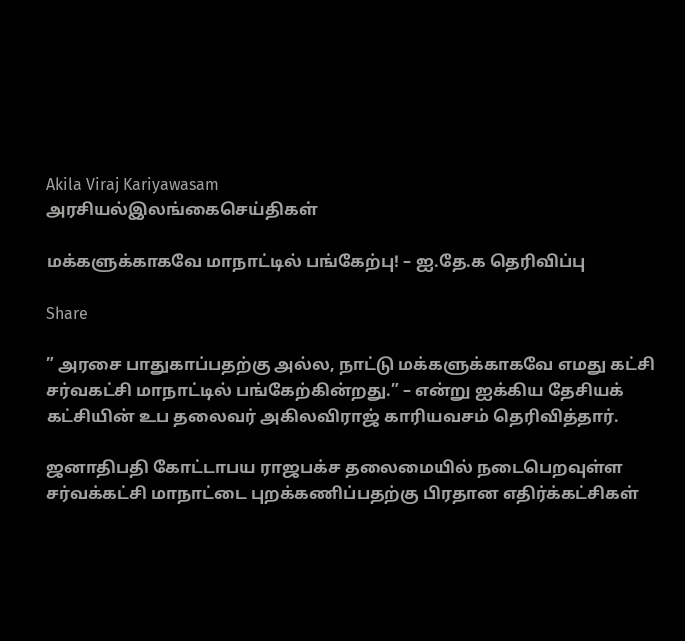Akila Viraj Kariyawasam
அரசியல்இலங்கைசெய்திகள்

மக்களுக்காகவே மாநாட்டில் பங்கேற்பு! – ஐ.தே.க தெரிவிப்பு

Share

” அரசை பாதுகாப்பதற்கு அல்ல, நாட்டு மக்களுக்காகவே எமது கட்சி சர்வகட்சி மாநாட்டில் பங்கேற்கின்றது.” – என்று ஐக்கிய தேசியக் கட்சியின் உப தலைவர் அகிலவிராஜ் காரியவசம் தெரிவித்தார்.

ஜனாதிபதி கோட்டாபய ராஜபக்ச தலைமையில் நடைபெறவுள்ள சர்வக்கட்சி மாநாட்டை புறக்கணிப்பதற்கு பிரதான எதிர்க்கட்சிகள்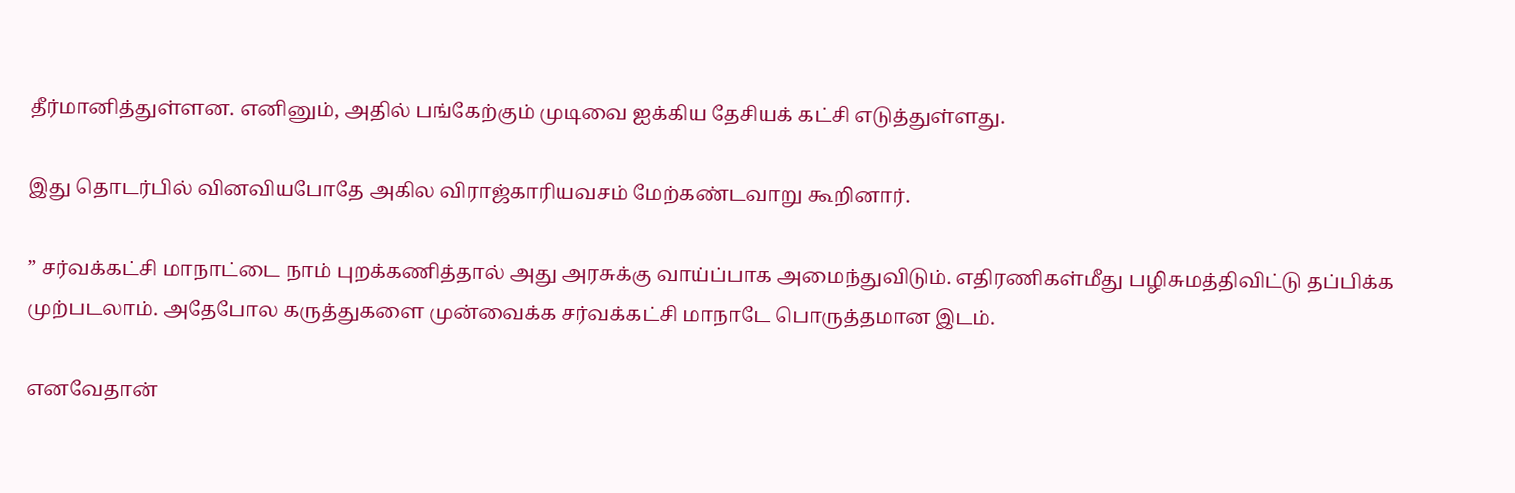தீர்மானித்துள்ளன. எனினும், அதில் பங்கேற்கும் முடிவை ஐக்கிய தேசியக் கட்சி எடுத்துள்ளது.

இது தொடர்பில் வினவியபோதே அகில விராஜ்காரியவசம் மேற்கண்டவாறு கூறினார்.

” சர்வக்கட்சி மாநாட்டை நாம் புறக்கணித்தால் அது அரசுக்கு வாய்ப்பாக அமைந்துவிடும். எதிரணிகள்மீது பழிசுமத்திவிட்டு தப்பிக்க முற்படலாம். அதேபோல கருத்துகளை முன்வைக்க சர்வக்கட்சி மாநாடே பொருத்தமான இடம்.

எனவேதான்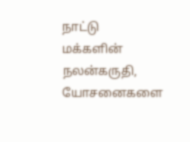நாட்டு மக்களின் நலன்கருதி, யோசனைகளை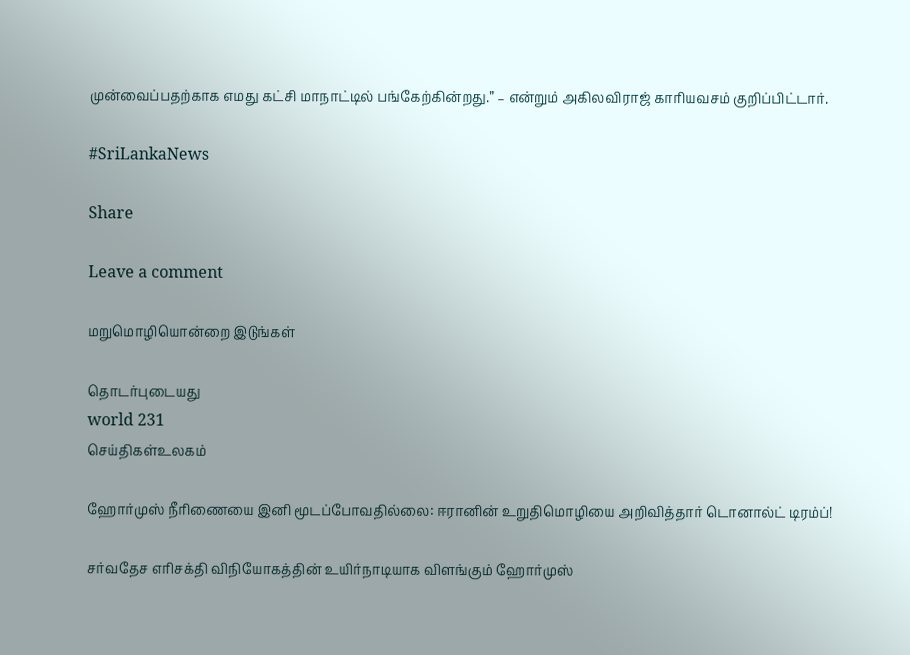முன்வைப்பதற்காக எமது கட்சி மாநாட்டில் பங்கேற்கின்றது.” – என்றும் அகிலவிராஜ் காரியவசம் குறிப்பிட்டார்.

#SriLankaNews

Share

Leave a comment

மறுமொழியொன்றை இடுங்கள்

தொடர்புடையது
world 231
செய்திகள்உலகம்

ஹோர்முஸ் நீரிணையை இனி மூடப்போவதில்லை: ஈரானின் உறுதிமொழியை அறிவித்தார் டொனால்ட் டிரம்ப்!

சர்வதேச எரிசக்தி விநியோகத்தின் உயிர்நாடியாக விளங்கும் ஹோர்முஸ்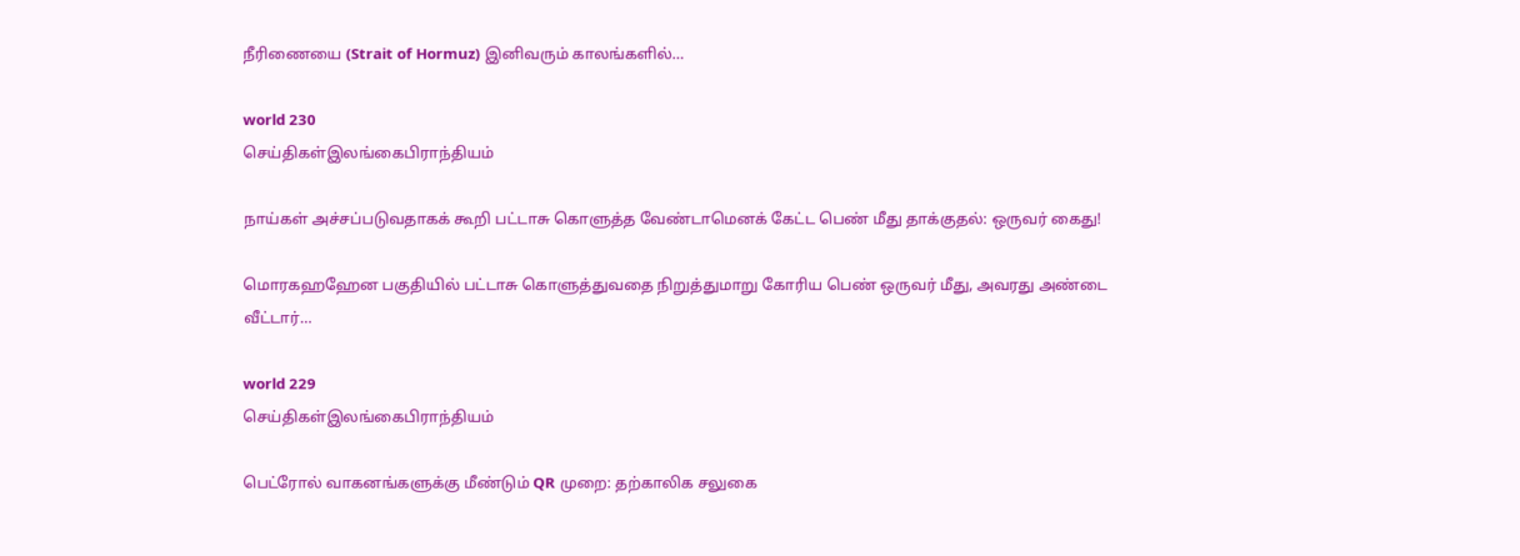நீரிணையை (Strait of Hormuz) இனிவரும் காலங்களில்...

world 230
செய்திகள்இலங்கைபிராந்தியம்

நாய்கள் அச்சப்படுவதாகக் கூறி பட்டாசு கொளுத்த வேண்டாமெனக் கேட்ட பெண் மீது தாக்குதல்: ஒருவர் கைது!

மொரகஹஹேன பகுதியில் பட்டாசு கொளுத்துவதை நிறுத்துமாறு கோரிய பெண் ஒருவர் மீது, அவரது அண்டை வீட்டார்...

world 229
செய்திகள்இலங்கைபிராந்தியம்

பெட்ரோல் வாகனங்களுக்கு மீண்டும் QR முறை: தற்காலிக சலுகை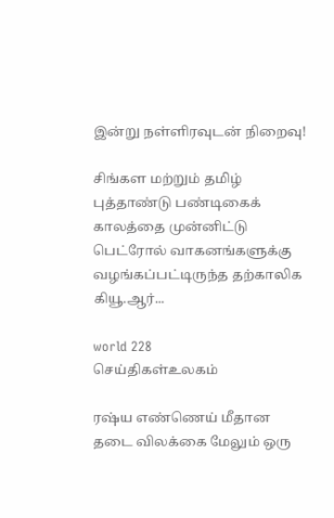இன்று நள்ளிரவுடன் நிறைவு!

சிங்கள மற்றும் தமிழ் புத்தாண்டு பண்டிகைக் காலத்தை முன்னிட்டு பெட்ரோல் வாகனங்களுக்கு வழங்கப்பட்டிருந்த தற்காலிக கியூ.ஆர்...

world 228
செய்திகள்உலகம்

ரஷ்ய எண்ணெய் மீதான தடை விலக்கை மேலும் ஒரு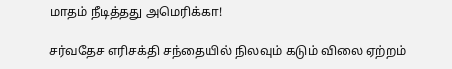மாதம் நீடித்தது அமெரிக்கா!

சர்வதேச எரிசக்தி சந்தையில் நிலவும் கடும் விலை ஏற்றம்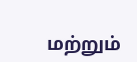மற்றும்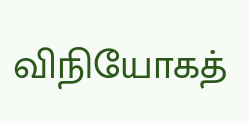விநியோகத்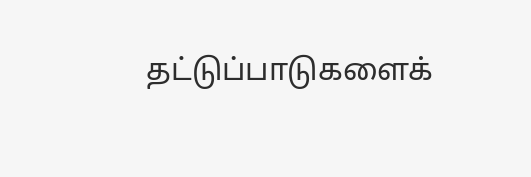தட்டுப்பாடுகளைக்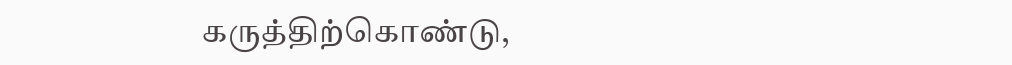கருத்திற்கொண்டு,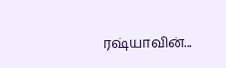ரஷ்யாவின்...